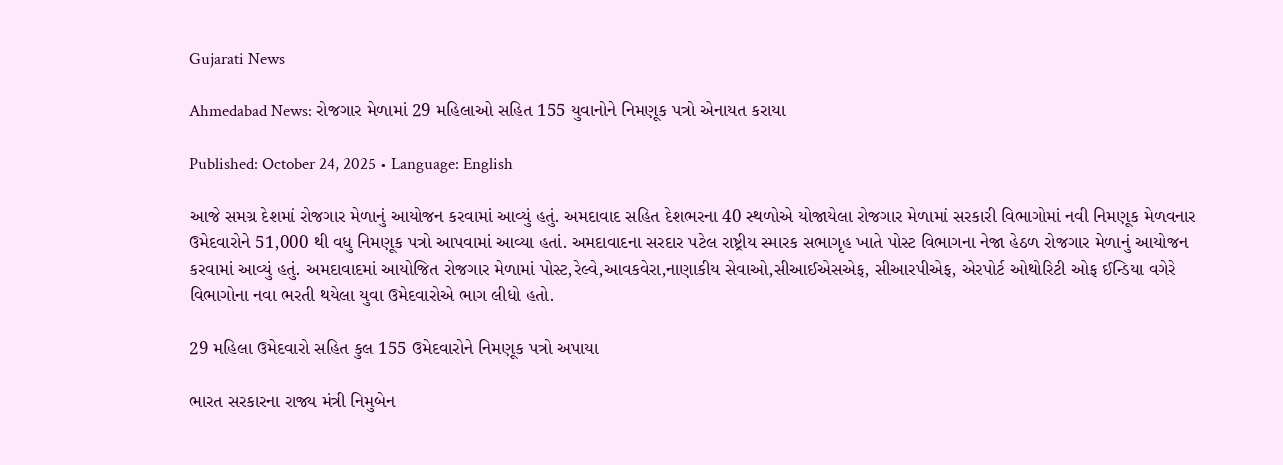Gujarati News

Ahmedabad News: રોજગાર મેળામાં 29 મહિલાઓ સહિત 155 યુવાનોને નિમણૂક પત્રો એનાયત કરાયા

Published: October 24, 2025 • Language: English

આજે સમગ્ર દેશમાં રોજગાર મેળાનું આયોજન કરવામાં આવ્યું હતું. અમદાવાદ સહિત દેશભરના 40 સ્થળોએ યોજાયેલા રોજગાર મેળામાં સરકારી વિભાગોમાં નવી નિમણૂક મેળવનાર ઉમેદવારોને 51,000 થી વધુ નિમણૂક પત્રો આપવામાં આવ્યા હતાં. અમદાવાદના સરદાર પટેલ રાષ્ટ્રીય સ્મારક સભાગૃહ ખાતે પોસ્ટ વિભાગના નેજા હેઠળ રોજગાર મેળાનું આયોજન કરવામાં આવ્યું હતું. અમદાવાદમાં આયોજિત રોજગાર મેળામાં પોસ્ટ,રેલ્વે,આવકવેરા,નાણાકીય સેવાઓ,સીઆઈએસએફ, સીઆરપીએફ, એરપોર્ટ ઓથોરિટી ઓફ ઈન્ડિયા વગેરે વિભાગોના નવા ભરતી થયેલા યુવા ઉમેદવારોએ ભાગ લીધો હતો.

29 મહિલા ઉમેદવારો સહિત કુલ 155 ઉમેદવારોને નિમણૂક પત્રો અપાયા

ભારત સરકારના રાજ્ય મંત્રી નિમુબેન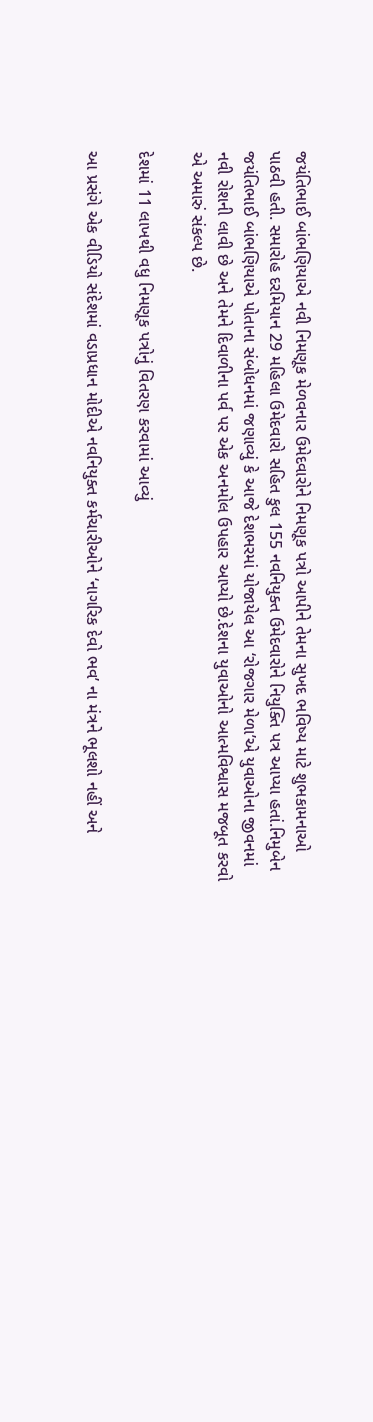જયંતિભાઈ બાંભણિયાએ નવી નિમણૂક મેળવનાર ઉમેદવારોને નિમણૂક પત્રો આપીને તેમના સુખદ ભવિષ્ય માટે શુભકામનાઓ પાઠવી હતી. સમારોહ દરમિયાન 29 મહિલા ઉમેદવારો સહિત કુલ 155 નવનિયુક્ત ઉમેદવારોને નિયુક્તિ પત્ર આપ્યા હતાં.નિમુબેન જયંતિભાઈ બાંભણિયાએ પોતાના સંબોધનમાં જણાવ્યું કે આજે દેશભરમાં યોજાયેલ આ ‘રોજગાર મેળા’એ યુવાઓના જીવનમાં નવી રોશની લાવી છે અને તેમને દિવાળીના પર્વ પર એક અનમોલ ઉપહાર આપ્યો છે.દેશના યુવાઓનો આત્મવિશ્વાસ મજબૂત કરવો એ અમારું સંકલ્પ છે.

દેશમાં 11 લાખથી વધુ નિમણૂક પત્રોનું વિતરણ કરવામાં આવ્યું

આ પ્રસંગે એક વીડિયો સંદેશમાં વડાપ્રધાન મોદીએ નવનિયુક્ત કર્મચારીઓને ‘નાગરિક દેવો ભવ’ ના મંત્રને ભૂલશો નહીં અને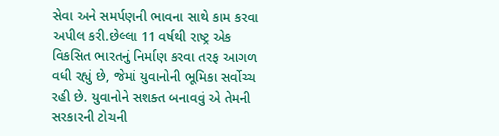સેવા અને સમર્પણની ભાવના સાથે કામ કરવા અપીલ કરી.છેલ્લા 11 વર્ષથી રાષ્ટ્ર એક વિકસિત ભારતનું નિર્માણ કરવા તરફ આગળ વધી રહ્યું છે, જેમાં યુવાનોની ભૂમિકા સર્વોચ્ચ રહી છે. યુવાનોને સશક્ત બનાવવું એ તેમની સરકારની ટોચની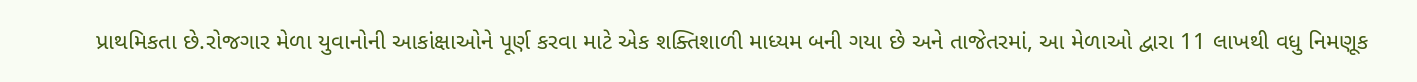પ્રાથમિકતા છે.રોજગાર મેળા યુવાનોની આકાંક્ષાઓને પૂર્ણ કરવા માટે એક શક્તિશાળી માધ્યમ બની ગયા છે અને તાજેતરમાં, આ મેળાઓ દ્વારા 11 લાખથી વધુ નિમણૂક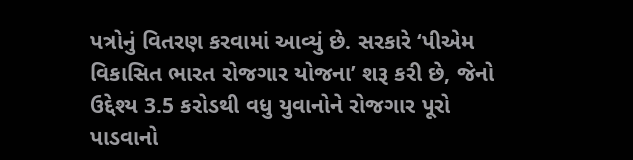પત્રોનું વિતરણ કરવામાં આવ્યું છે. સરકારે ‘પીએમ વિકાસિત ભારત રોજગાર યોજના’ શરૂ કરી છે, જેનો ઉદ્દેશ્ય 3.5 કરોડથી વધુ યુવાનોને રોજગાર પૂરો પાડવાનો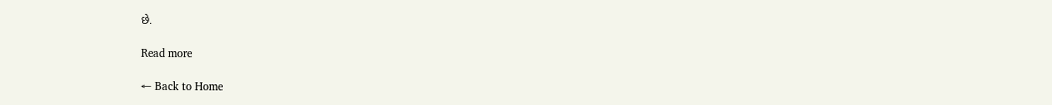છે.

Read more

← Back to Home